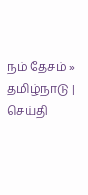நம் தேசம் » தமிழ்நாடு | செய்தி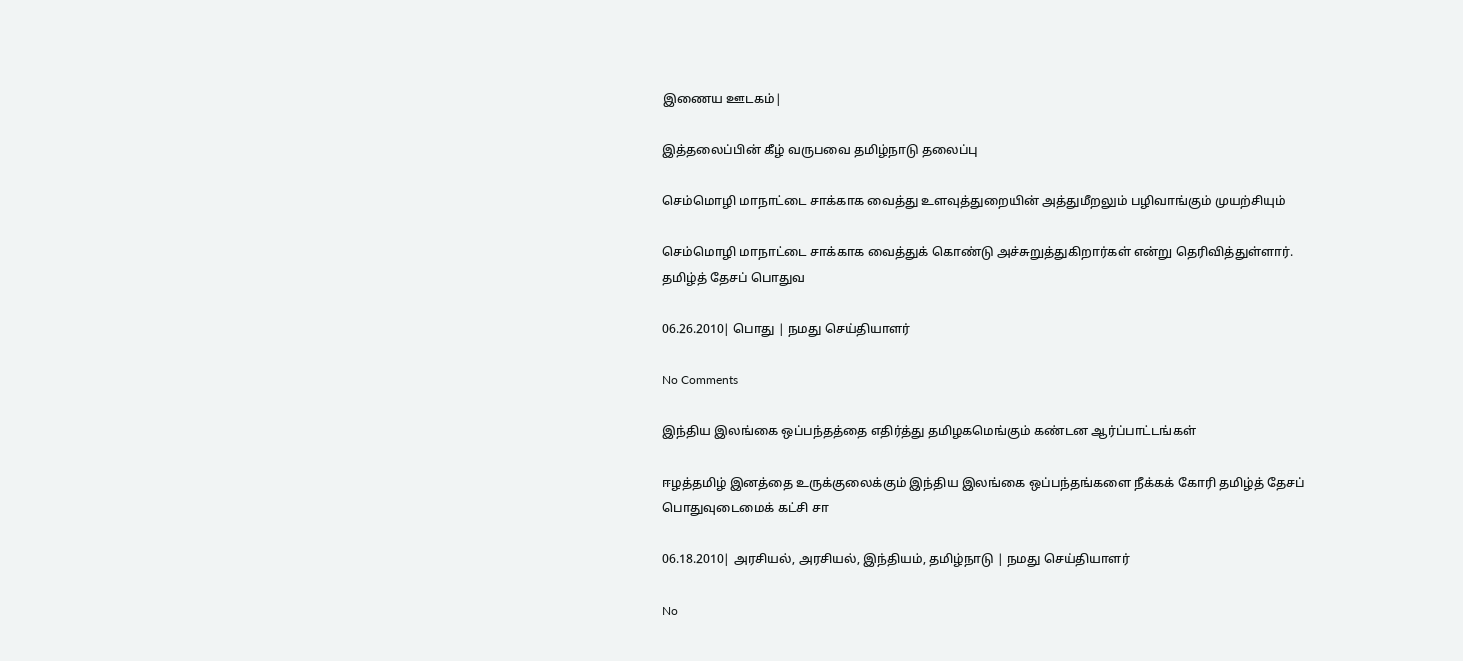இணைய ஊடகம்|

இத்தலைப்பின் கீழ் வருபவை தமிழ்நாடு தலைப்பு

செம்மொழி மாநாட்டை சாக்காக வைத்து உளவுத்துறையின் அத்துமீறலும் பழிவாங்கும் முயற்சியும்

செம்மொழி மாநாட்டை சாக்காக வைத்துக் கொண்டு அச்சுறுத்துகிறார்கள் என்று தெரிவித்துள்ளார். தமிழ்த் தேசப் பொதுவ

06.26.2010| பொது | நமது செய்தியாளர்

No Comments

இந்திய இலங்கை ஒப்பந்தத்தை எதிர்த்து தமிழகமெங்கும் கண்டன ஆர்ப்பாட்டங்கள்

ஈழத்தமிழ் இனத்தை உருக்குலைக்கும் இந்திய இலங்கை ஒப்பந்தங்களை நீக்கக் கோரி தமிழ்த் தேசப் பொதுவுடைமைக் கட்சி சா

06.18.2010| அரசியல், அரசியல், இந்தியம், தமிழ்நாடு | நமது செய்தியாளர்

No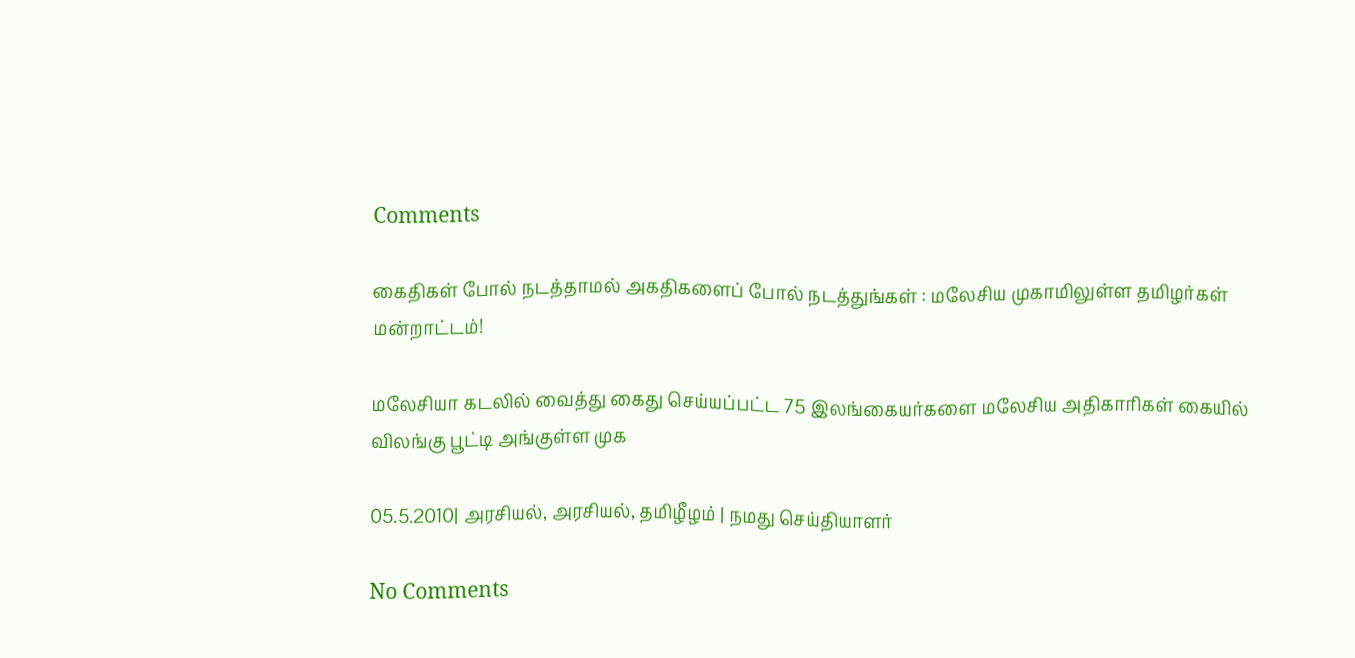Comments

கைதிகள் போல் நடத்தாமல் அகதிகளைப் போல் நடத்துங்கள் : மலேசிய முகாமிலுள்ள தமிழர்கள் மன்றாட்டம்!

மலேசியா கடலில் வைத்து கைது செய்யப்பட்ட 75 இலங்கையர்களை மலேசிய அதிகாரிகள் கையில் விலங்கு பூட்டி அங்குள்ள முக

05.5.2010| அரசியல், அரசியல், தமிழீழம் | நமது செய்தியாளர்

No Comments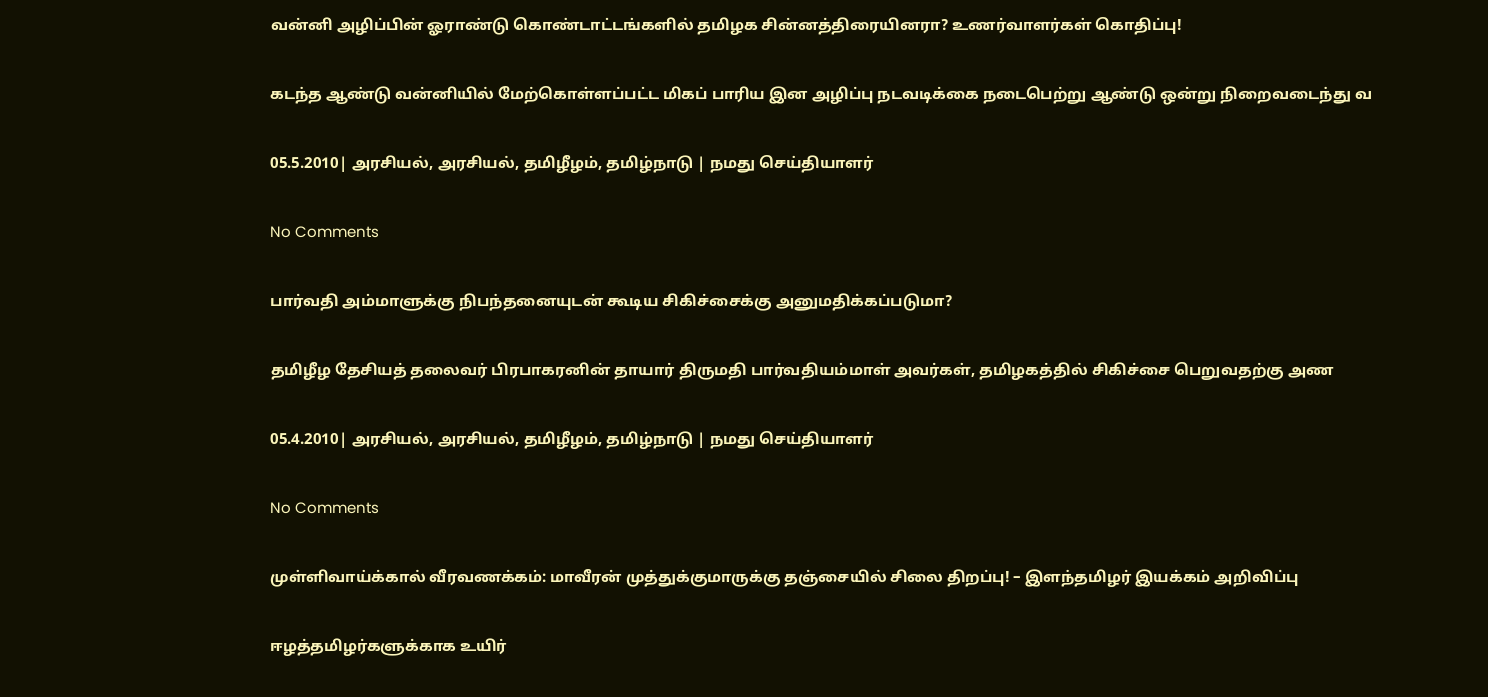வன்னி அழிப்பின் ஓராண்டு கொண்டாட்டங்களில் தமிழக சின்னத்திரையினரா? உணர்வாளர்கள் கொதிப்பு!

கடந்த ஆண்டு வன்னியில் மேற்கொள்ளப்பட்ட மிகப் பாரிய இன அழிப்பு நடவடிக்கை நடைபெற்று ஆண்டு ஒன்று நிறைவடைந்து வ

05.5.2010| அரசியல், அரசியல், தமிழீழம், தமிழ்நாடு | நமது செய்தியாளர்

No Comments

பார்வதி அம்மாளுக்கு நிபந்தனையுடன் கூடிய சிகிச்சைக்கு அனுமதிக்கப்படுமா?

தமிழீழ தேசியத் தலைவர் பிரபாகரனின் தாயார் திருமதி பார்வதியம்மாள் அவர்கள், தமிழகத்தில் சிகிச்சை பெறுவதற்கு அண

05.4.2010| அரசியல், அரசியல், தமிழீழம், தமிழ்நாடு | நமது செய்தியாளர்

No Comments

முள்ளிவாய்க்கால் வீரவணக்கம்: மாவீரன் முத்துக்குமாருக்கு தஞ்சையில் சிலை திறப்பு! – இளந்தமிழர் இயக்கம் அறிவிப்பு

ஈழத்தமிழர்களுக்காக உயிர்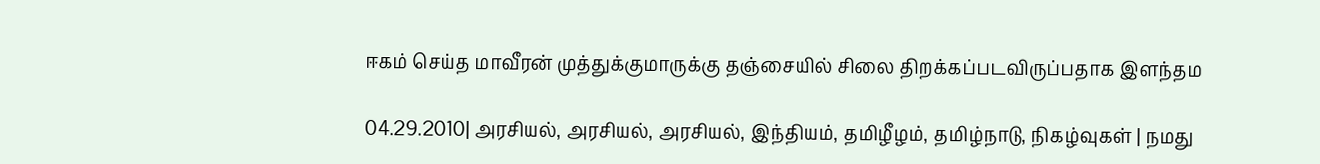ஈகம் செய்த மாவீரன் முத்துக்குமாருக்கு தஞ்சையில் சிலை திறக்கப்படவிருப்பதாக இளந்தம

04.29.2010| அரசியல், அரசியல், அரசியல், இந்தியம், தமிழீழம், தமிழ்நாடு, நிகழ்வுகள் | நமது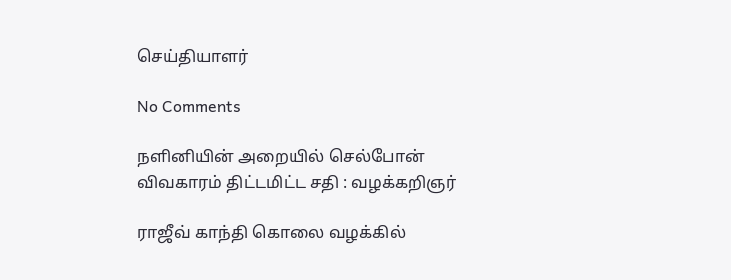செய்தியாளர்

No Comments

நளினியின் அறையில் செல்போன் விவகாரம் திட்டமிட்ட சதி : வழக்கறிஞர்

ராஜீவ் காந்தி கொலை வழக்கில்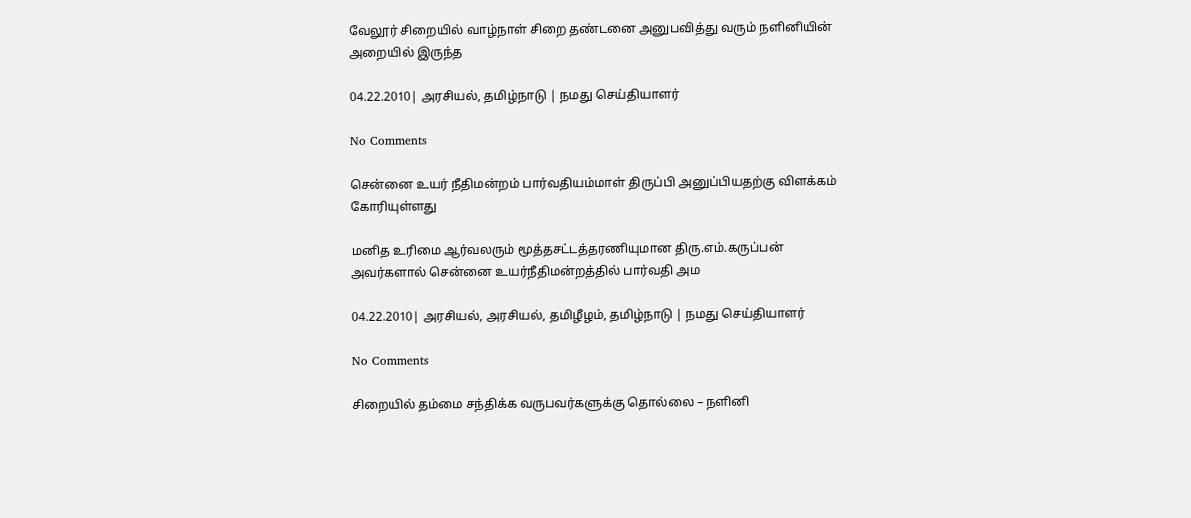வேலூர் சிறையில் வாழ்நாள் சிறை தண்டனை அனுபவித்து வரும் நளினியின் அறையில் இருந்த

04.22.2010| அரசியல், தமிழ்நாடு | நமது செய்தியாளர்

No Comments

சென்னை உயர் நீதிமன்றம் பார்வதியம்மாள் திருப்பி அனுப்பியதற்கு விளக்கம் கோரியுள்ளது

மனித உரிமை ஆர்வலரும் மூத்தசட்டத்தரணியுமான திரு.எம்.கருப்பன் அவர்களால் சென்னை உயர்நீதிமன்றத்தில் பார்வதி அம

04.22.2010| அரசியல், அரசியல், தமிழீழம், தமிழ்நாடு | நமது செய்தியாளர்

No Comments

சிறையில் தம்மை சந்திக்க வருபவர்களுக்கு தொல்லை – நளினி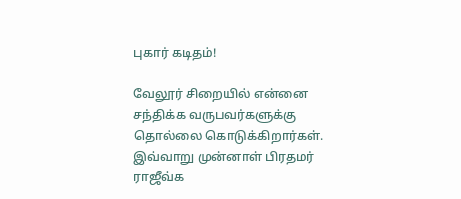புகார் கடிதம்!

வேலூர் சிறையில் என்னை சந்திக்க வருபவர்களுக்கு தொல்லை கொடுக்கிறார்கள். இவ்வாறு முன்னாள் பிரதமர் ராஜீவ்க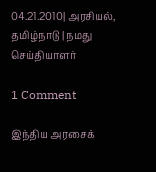04.21.2010| அரசியல், தமிழ்நாடு | நமது செய்தியாளர்

1 Comment

இந்திய அரசைக்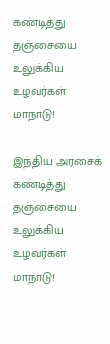கண்டித்து தஞ்சையை உலுக்கிய உழவர்கள் மாநாடு!

இந்திய அரசைக் கண்டித்து தஞ்சையை உலுக்கிய உழவர்கள் மாநாடு!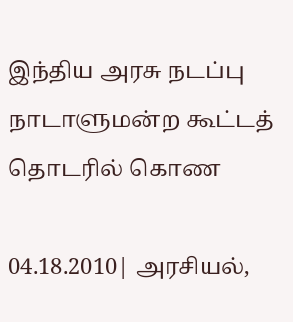இந்திய அரசு நடப்பு நாடாளுமன்ற கூட்டத் தொடரில் கொண

04.18.2010| அரசியல்,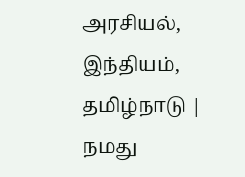அரசியல், இந்தியம், தமிழ்நாடு | நமது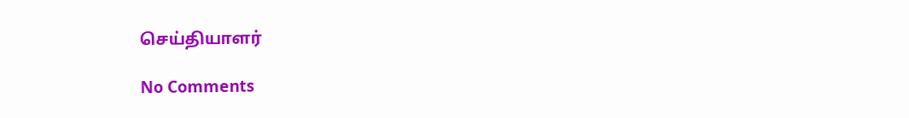செய்தியாளர்

No Comments